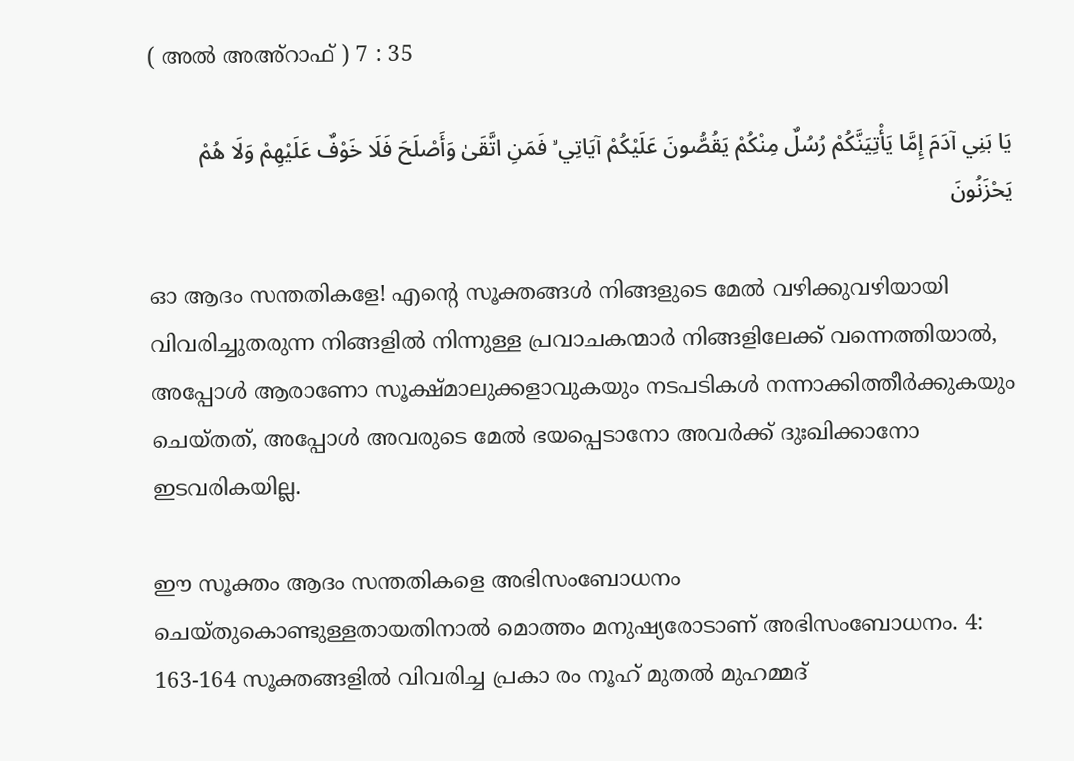( അൽ അഅ്റാഫ് ) 7 : 35

يَا بَنِي آدَمَ إِمَّا يَأْتِيَنَّكُمْ رُسُلٌ مِنْكُمْ يَقُصُّونَ عَلَيْكُمْ آيَاتِي ۙ فَمَنِ اتَّقَىٰ وَأَصْلَحَ فَلَا خَوْفٌ عَلَيْهِمْ وَلَا هُمْ يَحْزَنُونَ

ഓ ആദം സന്തതികളേ! എന്‍റെ സൂക്തങ്ങള്‍ നിങ്ങളുടെ മേല്‍ വഴിക്കുവഴിയായി വിവരിച്ചുതരുന്ന നിങ്ങളില്‍ നിന്നുള്ള പ്രവാചകന്മാര്‍ നിങ്ങളിലേക്ക് വന്നെത്തിയാല്‍, അപ്പോള്‍ ആരാണോ സൂക്ഷ്മാലുക്കളാവുകയും നടപടികള്‍ നന്നാക്കിത്തീര്‍ക്കുകയും ചെയ്തത്, അപ്പോള്‍ അവരുടെ മേല്‍ ഭയപ്പെടാനോ അവര്‍ക്ക് ദുഃഖിക്കാനോ ഇടവരികയില്ല.

ഈ സൂക്തം ആദം സന്തതികളെ അഭിസംബോധനം ചെയ്തുകൊണ്ടുള്ളതായതിനാല്‍ മൊത്തം മനുഷ്യരോടാണ് അഭിസംബോധനം. 4: 163-164 സൂക്തങ്ങളില്‍ വിവരിച്ച പ്രകാ രം നൂഹ് മുതല്‍ മുഹമ്മദ്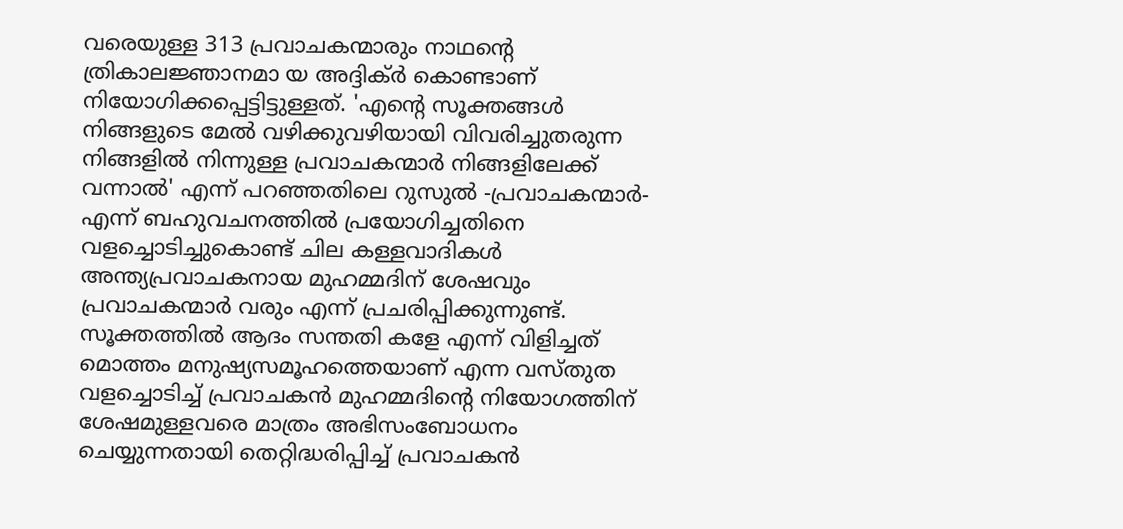വരെയുള്ള 313 പ്രവാചകന്മാരും നാഥന്‍റെ ത്രികാലജ്ഞാനമാ യ അദ്ദിക്ര്‍ കൊണ്ടാണ് നിയോഗിക്കപ്പെട്ടിട്ടുള്ളത്. 'എന്‍റെ സൂക്തങ്ങള്‍ നിങ്ങളുടെ മേല്‍ വഴിക്കുവഴിയായി വിവരിച്ചുതരുന്ന നിങ്ങളില്‍ നിന്നുള്ള പ്രവാചകന്മാര്‍ നിങ്ങളിലേക്ക് വന്നാല്‍' എന്ന് പറഞ്ഞതിലെ റുസുല്‍ -പ്രവാചകന്മാര്‍- എന്ന് ബഹുവചനത്തില്‍ പ്രയോഗിച്ചതിനെ വളച്ചൊടിച്ചുകൊണ്ട് ചില കള്ളവാദികള്‍ അന്ത്യപ്രവാചകനായ മുഹമ്മദിന് ശേഷവും പ്രവാചകന്മാര്‍ വരും എന്ന് പ്രചരിപ്പിക്കുന്നുണ്ട്. സൂക്തത്തില്‍ ആദം സന്തതി കളേ എന്ന് വിളിച്ചത് മൊത്തം മനുഷ്യസമൂഹത്തെയാണ് എന്ന വസ്തുത വളച്ചൊടിച്ച് പ്രവാചകന്‍ മുഹമ്മദിന്‍റെ നിയോഗത്തിന് ശേഷമുള്ളവരെ മാത്രം അഭിസംബോധനം ചെയ്യുന്നതായി തെറ്റിദ്ധരിപ്പിച്ച് പ്രവാചകന്‍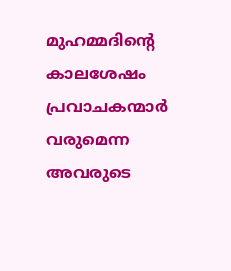മുഹമ്മദിന്‍റെ കാലശേഷം പ്രവാചകന്മാര്‍ വരുമെന്ന അവരുടെ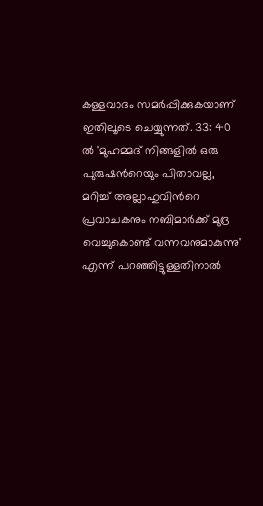കള്ളവാദം സമര്‍പ്പിക്കുകയാണ് ഇതിലൂടെ ചെയ്യുന്നത്. 33: 40 ല്‍ 'മുഹമ്മദ് നിങ്ങളില്‍ ഒരു പുരുഷന്‍റെയും പിതാവല്ല, മറിച്ച് അല്ലാഹുവിന്‍റെ പ്രവാചകനും നബിമാര്‍ക്ക് മുദ്ര വെച്ചുകൊണ്ട് വന്നവനുമാകുന്നു' എന്ന് പറഞ്ഞിട്ടുള്ളതിനാല്‍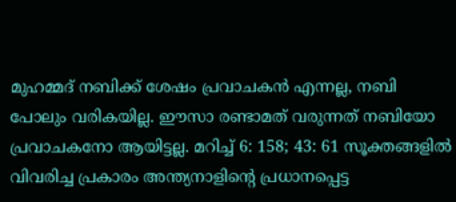മുഹമ്മദ് നബിക്ക് ശേഷം പ്രവാചകന്‍ എന്നല്ല, നബി പോലും വരികയില്ല. ഈസാ രണ്ടാമത് വരുന്നത് നബിയോ പ്രവാചകനോ ആയിട്ടല്ല. മറിച്ച് 6: 158; 43: 61 സൂക്തങ്ങളില്‍ വിവരിച്ച പ്രകാരം അന്ത്യനാളിന്‍റെ പ്രധാനപ്പെട്ട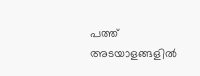പത്ത് അടയാളങ്ങളില്‍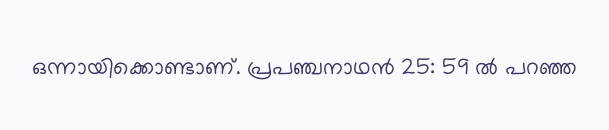ഒന്നായിക്കൊണ്ടാണ്. പ്രപഞ്ചനാഥന്‍ 25: 59 ല്‍ പറഞ്ഞ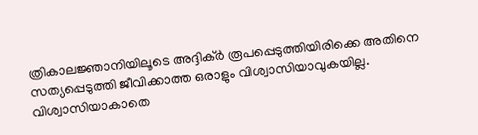ത്രികാലജ്ഞാനിയിലൂടെ അദ്ദിക്ര്‍ രൂപപ്പെടുത്തിയിരിക്കെ അതിനെ സത്യപ്പെടുത്തി ജീവിക്കാത്ത ഒരാളും വിശ്വാസിയാവുകയില്ല. വിശ്വാസിയാകാതെ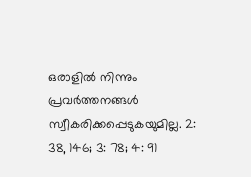ഒരാളില്‍ നിന്നും പ്രവര്‍ത്തനങ്ങള്‍ സ്വീകരിക്കപ്പെടുകയുമില്ല. 2: 38, 146; 3: 78; 4: 91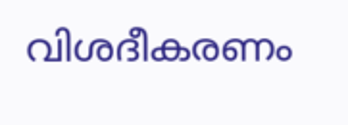വിശദീകരണം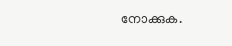നോക്കുക.